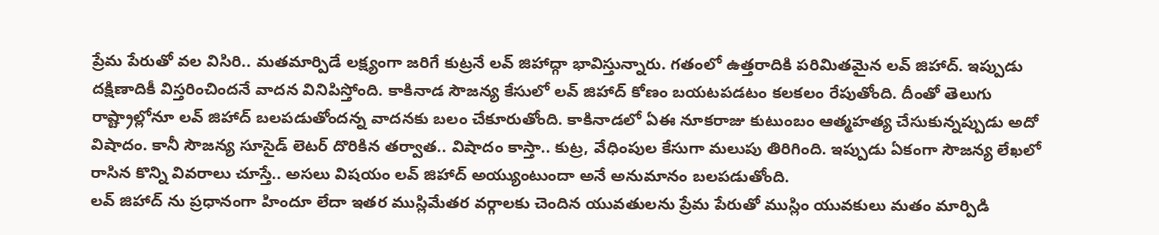ప్రేమ పేరుతో వల విసిరి.. మతమార్పిడే లక్ష్యంగా జరిగే కుట్రనే లవ్ జిహాద్గా భావిస్తున్నారు. గతంలో ఉత్తరాదికి పరిమితమైన లవ్ జిహాద్. ఇప్పుడు దక్షిణాదికీ విస్తరించిందనే వాదన వినిపిస్తోంది. కాకినాడ సౌజన్య కేసులో లవ్ జిహాద్ కోణం బయటపడటం కలకలం రేపుతోంది. దీంతో తెలుగు రాష్ట్రాల్లోనూ లవ్ జిహాద్ బలపడుతోందన్న వాదనకు బలం చేకూరుతోంది. కాకినాడలో ఏఈ నూకరాజు కుటుంబం ఆత్మహత్య చేసుకున్నప్పుడు అదో విషాదం. కానీ సౌజన్య సూసైడ్ లెటర్ దొరికిన తర్వాత.. విషాదం కాస్తా.. కుట్ర, వేధింపుల కేసుగా మలుపు తిరిగింది. ఇప్పుడు ఏకంగా సౌజన్య లేఖలో రాసిన కొన్ని వివరాలు చూస్తే.. అసలు విషయం లవ్ జిహాద్ అయ్యుంటుందా అనే అనుమానం బలపడుతోంది.
లవ్ జిహాద్ ను ప్రధానంగా హిందూ లేదా ఇతర ముస్లిమేతర వర్గాలకు చెందిన యువతులను ప్రేమ పేరుతో ముస్లిం యువకులు మతం మార్పిడి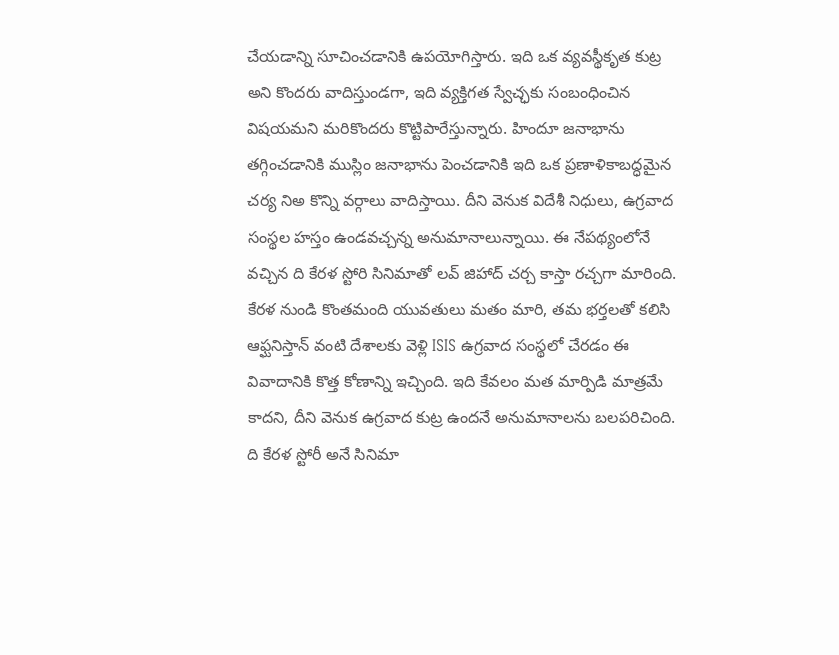చేయడాన్ని సూచించడానికి ఉపయోగిస్తారు. ఇది ఒక వ్యవస్థీకృత కుట్ర అని కొందరు వాదిస్తుండగా, ఇది వ్యక్తిగత స్వేచ్ఛకు సంబంధించిన విషయమని మరికొందరు కొట్టిపారేస్తున్నారు. హిందూ జనాభాను తగ్గించడానికి ముస్లిం జనాభాను పెంచడానికి ఇది ఒక ప్రణాళికాబద్ధమైన చర్య నిఅ కొన్ని వర్గాలు వాదిస్తాయి. దీని వెనుక విదేశీ నిధులు, ఉగ్రవాద సంస్థల హస్తం ఉండవచ్చన్న అనుమానాలున్నాయి. ఈ నేపథ్యంలోనే వచ్చిన ది కేరళ స్టోరి సినిమాతో లవ్ జిహాద్ చర్చ కాస్తా రచ్చగా మారింది. కేరళ నుండి కొంతమంది యువతులు మతం మారి, తమ భర్తలతో కలిసి ఆఫ్ఘనిస్తాన్ వంటి దేశాలకు వెళ్లి ISIS ఉగ్రవాద సంస్థలో చేరడం ఈ వివాదానికి కొత్త కోణాన్ని ఇచ్చింది. ఇది కేవలం మత మార్పిడి మాత్రమే కాదని, దీని వెనుక ఉగ్రవాద కుట్ర ఉందనే అనుమానాలను బలపరిచింది. ది కేరళ స్టోరీ అనే సినిమా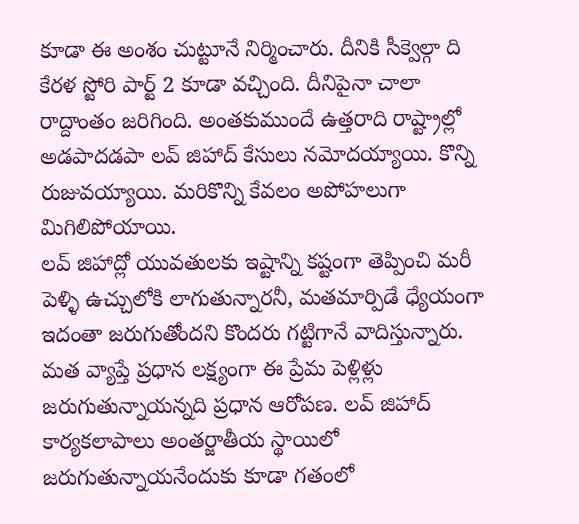కూడా ఈ అంశం చుట్టూనే నిర్మించారు. దీనికి సీక్వెల్గా ది కేరళ స్టోరి పార్ట్ 2 కూడా వచ్చింది. దీనిపైనా చాలా రాద్దాంతం జరిగింది. అంతకుముందే ఉత్తరాది రాష్ట్రాల్లో అడపాదడపా లవ్ జిహాద్ కేసులు నమోదయ్యాయి. కొన్ని రుజువయ్యాయి. మరికొన్ని కేవలం అపోహలుగా మిగిలిపోయాయి.
లవ్ జిహాద్లో యువతులకు ఇష్టాన్ని కష్టంగా తెప్పించి మరీ పెళ్ళి ఉచ్చులోకి లాగుతున్నారనీ, మతమార్పిడే ధ్యేయంగా ఇదంతా జరుగుతోందని కొందరు గట్టిగానే వాదిస్తున్నారు. మత వ్యాప్తే ప్రధాన లక్ష్యంగా ఈ ప్రేమ పెళ్లిళ్లు జరుగుతున్నాయన్నది ప్రధాన ఆరోపణ. లవ్ జిహాద్ కార్యకలాపాలు అంతర్జాతీయ స్థాయిలో జరుగుతున్నాయనేందుకు కూడా గతంలో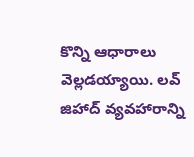కొన్ని ఆధారాలు వెల్లడయ్యాయి. లవ్ జిహాద్ వ్యవహారాన్ని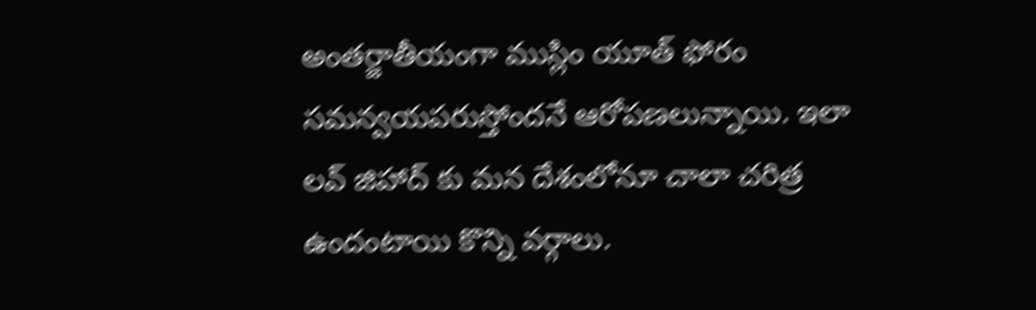అంతర్జాతీయంగా ముస్లిం యూత్ ఫోరం సమన్వయపరుస్తోందనే ఆరోపణలున్నాయి. ఇలా లవ్ జిహాద్ కు మన దేశంలోనూ చాలా చరిత్ర ఉందంటాయి కొన్ని వర్గాలు.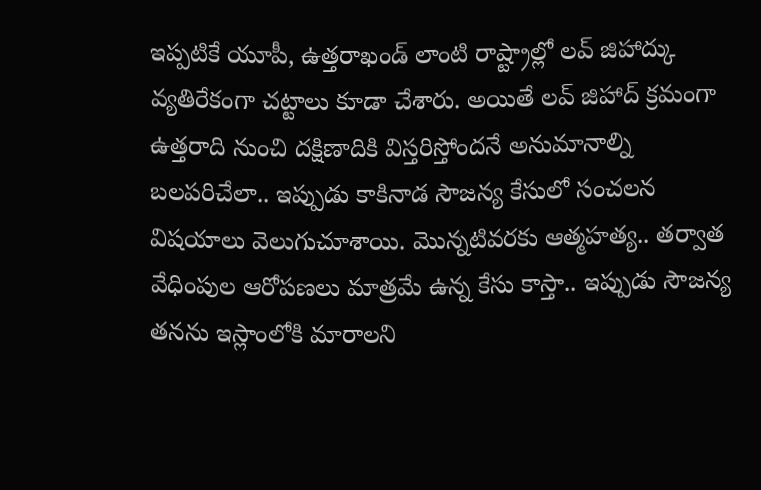ఇప్పటికే యూపీ, ఉత్తరాఖండ్ లాంటి రాష్ట్రాల్లో లవ్ జిహాద్కు వ్యతిరేకంగా చట్టాలు కూడా చేశారు. అయితే లవ్ జిహాద్ క్రమంగా ఉత్తరాది నుంచి దక్షిణాదికి విస్తరిస్తోందనే అనుమానాల్ని బలపరిచేలా.. ఇప్పుడు కాకినాడ సౌజన్య కేసులో సంచలన విషయాలు వెలుగుచూశాయి. మొన్నటివరకు ఆత్మహత్య.. తర్వాత వేధింపుల ఆరోపణలు మాత్రమే ఉన్న కేసు కాస్తా.. ఇప్పుడు సౌజన్య తనను ఇస్లాంలోకి మారాలని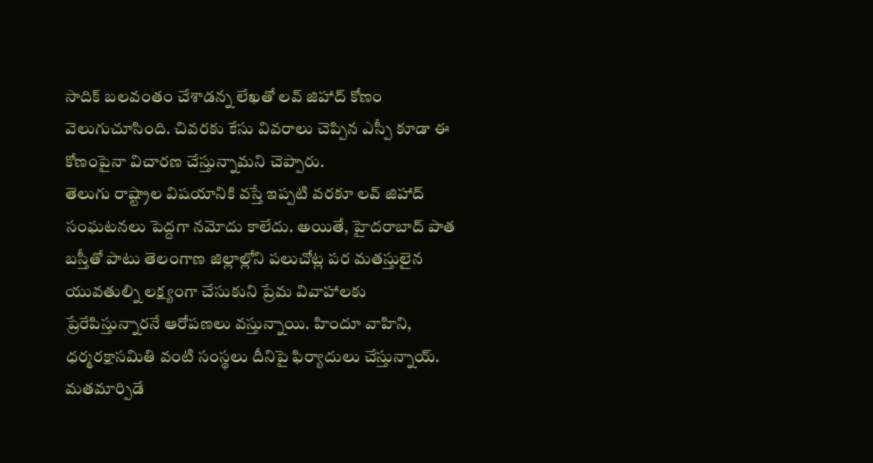సాదిక్ బలవంతం చేశాడన్న లేఖతో లవ్ జిహాద్ కోణం వెలుగుచూసింది. చివరకు కేసు వివరాలు చెప్పిన ఎస్పీ కూడా ఈ కోణంపైనా విచారణ చేస్తున్నామని చెప్పారు.
తెలుగు రాష్ట్రాల విషయానికి వస్తే ఇప్పటి వరకూ లవ్ జిహాద్ సంఘటనలు పెద్దగా నమోదు కాలేదు. అయితే, హైదరాబాద్ పాత బస్తీతో పాటు తెలంగాణ జిల్లాల్లోని పలుచోట్ల పర మతస్తులైన యువతుల్ని లక్ష్యంగా చేసుకుని ప్రేమ వివాహాలకు ప్రేరేపిస్తున్నారనే ఆరోపణలు వస్తున్నాయి. హిందూ వాహిని, ధర్మరక్షాసమితి వంటి సంస్థలు దీనిపై ఫిర్యాదులు చేస్తున్నాయ్. మతమార్పిడే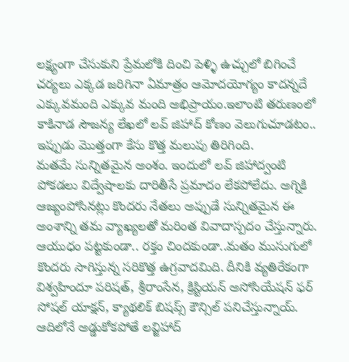లక్ష్యంగా చేసుకుని ప్రేమలోకి దించి పెళ్ళి ఉచ్చులో బిగించే చర్యలు ఎక్కడ జరిగినా ఏమాత్రం ఆమోదయోగ్యం కాదన్నదే ఎక్కువమంది ఎక్కువ మంది అభిప్రాయం.ఇలాంటి తరుణంలో కాకినాడ సౌజన్య లేఖలో లవ్ జిహాద్ కోణం వెలుగుచూడటం.. ఇప్పుడు మొత్తంగా కేసు కొత్త మలుపు తిరిగింది.
మతమే సున్నితమైన అంశం. ఇందులో లవ్ జిహాద్వంటి పోకడలు విద్వేషాలకు దారితీసే ప్రమాదం లేకపోలేదు. అగ్నికి ఆజ్యంపోసినట్లు కొందరు నేతలు అప్పుడే సున్నితమైన ఈ అంశాన్ని తమ వ్యాఖ్యలతో మరింత వివాదాస్పదం చేస్తున్నారు. ఆయుధం పట్టకుండా.. రక్తం చిందకుండా..మతం ముసుగులో కొందరు సాగిస్తున్న సరికొత్త ఉగ్రవాదమిది. దీనికి వ్యతిరేకంగా విశ్వహిందూ పరిషత్, శ్రీరాంసేన, క్రిస్టియన్ అసోసియేషన్ ఫర్ సోషల్ యాక్షన్, క్యాథలిక్ బిషప్స్ కౌన్సిల్ పనిచేస్తున్నాయ్. ఆదిలోనే అడ్డుకోకపోతే లవ్జిహాద్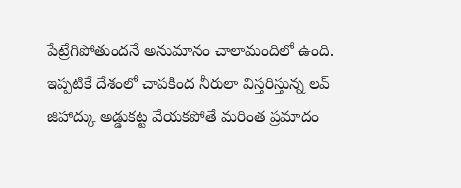పేట్రేగిపోతుందనే అనుమానం చాలామందిలో ఉంది. ఇప్పటికే దేశంలో చాపకింద నీరులా విస్తరిస్తున్న లవ్ జిహాద్కు అడ్డుకట్ట వేయకపోతే మరింత ప్రమాదం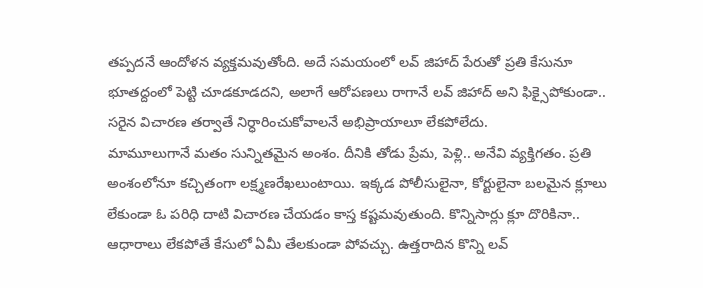తప్పదనే ఆందోళన వ్యక్తమవుతోంది. అదే సమయంలో లవ్ జిహాద్ పేరుతో ప్రతి కేసునూ భూతద్దంలో పెట్టి చూడకూడదని, అలాగే ఆరోపణలు రాగానే లవ్ జిహాద్ అని ఫిక్సైపోకుండా.. సరైన విచారణ తర్వాతే నిర్ధారించుకోవాలనే అభిప్రాయాలూ లేకపోలేదు.
మామూలుగానే మతం సున్నితమైన అంశం. దీనికి తోడు ప్రేమ, పెళ్లి.. అనేవి వ్యక్తిగతం. ప్రతి అంశంలోనూ కచ్చితంగా లక్ష్మణరేఖలుంటాయి. ఇక్కడ పోలీసులైనా, కోర్టులైనా బలమైన క్లూలు లేకుండా ఓ పరిధి దాటి విచారణ చేయడం కాస్త కష్టమవుతుంది. కొన్నిసార్లు క్లూ దొరికినా.. ఆధారాలు లేకపోతే కేసులో ఏమీ తేలకుండా పోవచ్చు. ఉత్తరాదిన కొన్ని లవ్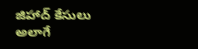జిహాద్ కేసులు అలాగే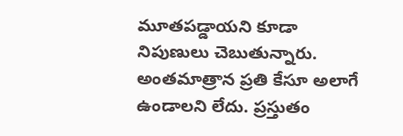మూతపడ్డాయని కూడా నిపుణులు చెబుతున్నారు. అంతమాత్రాన ప్రతి కేసూ అలాగే ఉండాలని లేదు. ప్రస్తుతం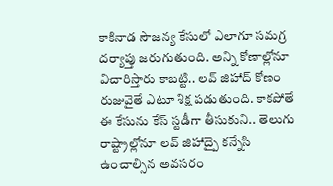కాకినాడ సౌజన్య కేసులో ఎలాగూ సమగ్ర దర్యాప్తు జరుగుతుంది. అన్ని కోణాల్లోనూ విచారిస్తారు కాబట్టి.. లవ్ జిహాద్ కోణం రుజువైతే ఎటూ శిక్ష పడుతుంది. కాకపోతే ఈ కేసును కేస్ స్టడీగా తీసుకుని.. తెలుగు రాష్ట్రాల్లోనూ లవ్ జిహాద్పై కన్నేసి ఉంచాల్సిన అవసరం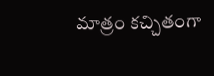మాత్రం కచ్చితంగా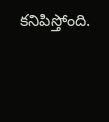కనిపిస్తోంది.